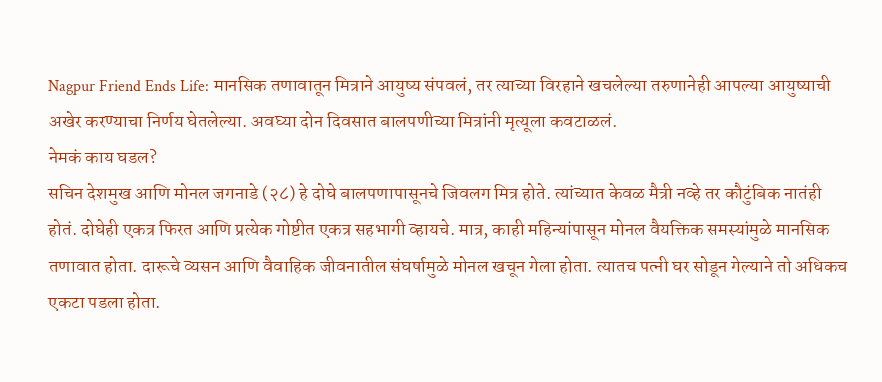Nagpur Friend Ends Life: मानसिक तणावातून मित्राने आयुष्य संपवलं, तर त्याच्या विरहाने खचलेल्या तरुणानेही आपल्या आयुष्याची अखेर करण्याचा निर्णय घेतलेल्या. अवघ्या दोन दिवसात बालपणीच्या मित्रांनी मृत्यूला कवटाळलं.
नेमकं काय घडल?
सचिन देशमुख आणि मोनल जगनाडे (२८) हे दोघे बालपणापासूनचे जिवलग मित्र होते. त्यांच्यात केवळ मैत्री नव्हे तर कौटुंबिक नातंही होतं. दोघेही एकत्र फिरत आणि प्रत्येक गोष्टीत एकत्र सहभागी व्हायचे. मात्र, काही महिन्यांपासून मोनल वैयक्तिक समस्यांमुळे मानसिक तणावात होता. दारूचे व्यसन आणि वैवाहिक जीवनातील संघर्षामुळे मोनल खचून गेला होता. त्यातच पत्नी घर सोडून गेल्याने तो अधिकच एकटा पडला होता.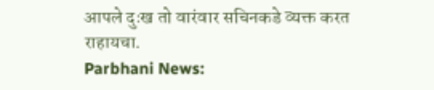आपले दुःख तो वारंवार सचिनकडे व्यक्त करत राहायचा.
Parbhani News: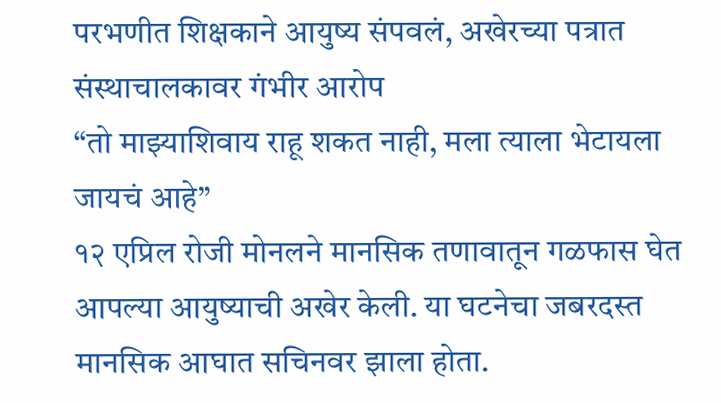परभणीत शिक्षकाने आयुष्य संपवलं, अखेरच्या पत्रात संस्थाचालकावर गंभीर आरोप
“तो माझ्याशिवाय राहू शकत नाही, मला त्याला भेटायला जायचं आहे”
१२ एप्रिल रोजी मोनलने मानसिक तणावातून गळफास घेत आपल्या आयुष्याची अखेर केली. या घटनेचा जबरदस्त मानसिक आघात सचिनवर झाला होता.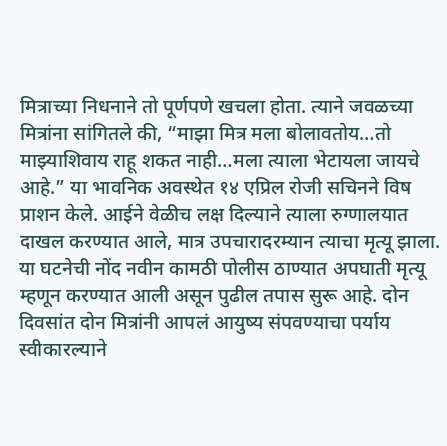मित्राच्या निधनाने तो पूर्णपणे खचला होता. त्याने जवळच्या मित्रांना सांगितले की, “माझा मित्र मला बोलावतोय…तो माझ्याशिवाय राहू शकत नाही…मला त्याला भेटायला जायचे आहे.” या भावनिक अवस्थेत १४ एप्रिल रोजी सचिनने विष प्राशन केले. आईने वेळीच लक्ष दिल्याने त्याला रुग्णालयात दाखल करण्यात आले, मात्र उपचारादरम्यान त्याचा मृत्यू झाला.
या घटनेची नोंद नवीन कामठी पोलीस ठाण्यात अपघाती मृत्यू म्हणून करण्यात आली असून पुढील तपास सुरू आहे. दोन दिवसांत दोन मित्रांनी आपलं आयुष्य संपवण्याचा पर्याय स्वीकारल्याने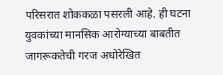परिसरात शोककळा पसरली आहे. ही घटना युवकांच्या मानसिक आरोग्याच्या बाबतीत जागरूकतेची गरज अधोरेखित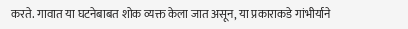करते. गावात या घटनेबाबत शोक व्यक्त केला जात असून, या प्रकाराकडे गांभीर्याने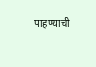पाहण्याची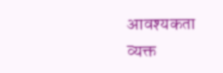आवश्यकता व्यक्त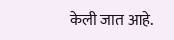केली जात आहे.